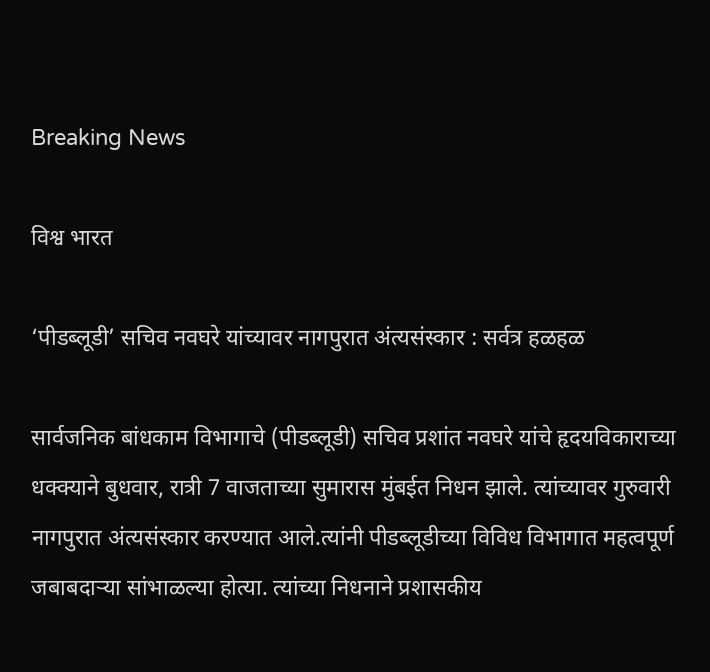Breaking News

विश्व भारत

‘पीडब्लूडी’ सचिव नवघरे यांच्यावर नागपुरात अंत्यसंस्कार : सर्वत्र हळहळ

सार्वजनिक बांधकाम विभागाचे (पीडब्लूडी) सचिव प्रशांत नवघरे यांचे हृदयविकाराच्या धक्क्याने बुधवार, रात्री 7 वाजताच्या सुमारास मुंबईत निधन झाले. त्यांच्यावर गुरुवारी नागपुरात अंत्यसंस्कार करण्यात आले.त्यांनी पीडब्लूडीच्या विविध विभागात महत्वपूर्ण जबाबदाऱ्या सांभाळल्या होत्या. त्यांच्या निधनाने प्रशासकीय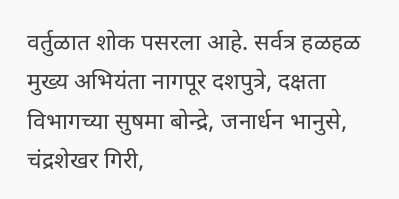वर्तुळात शोक पसरला आहे. सर्वत्र हळहळ मुख्य अभियंता नागपूर दशपुत्रे, दक्षता विभागच्या सुषमा बोन्द्रे, जनार्धन भानुसे, चंद्रशेखर गिरी,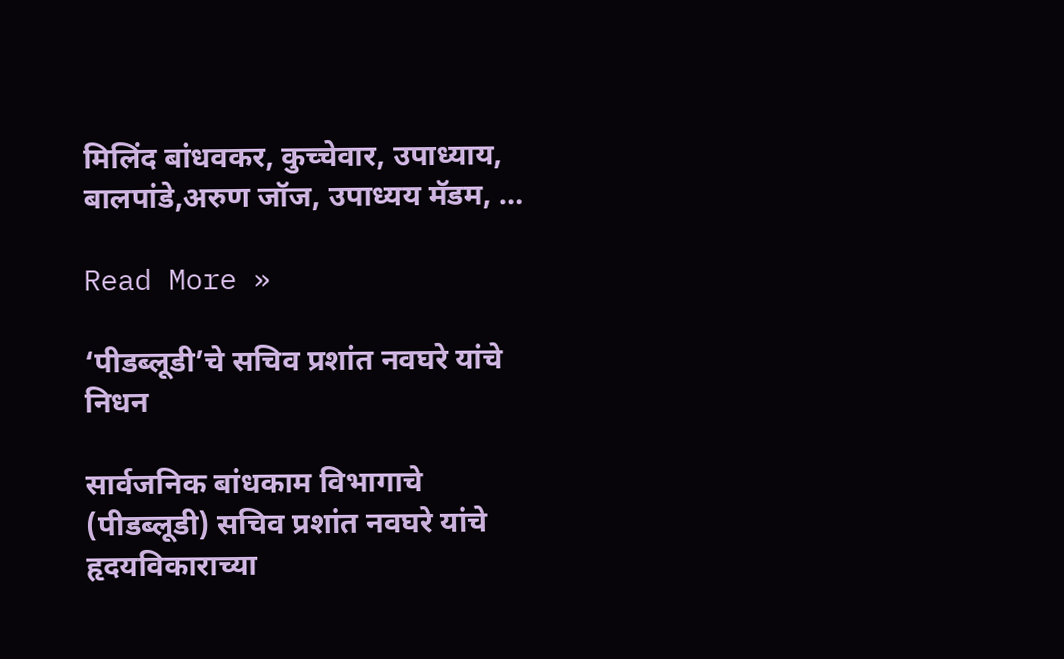मिलिंद बांधवकर, कुच्चेवार, उपाध्याय, बालपांडे,अरुण जॉज, उपाध्यय मॅडम, …

Read More »

‘पीडब्लूडी’चे सचिव प्रशांत नवघरे यांचे निधन

सार्वजनिक बांधकाम विभागाचे (पीडब्लूडी) सचिव प्रशांत नवघरे यांचे हृदयविकाराच्या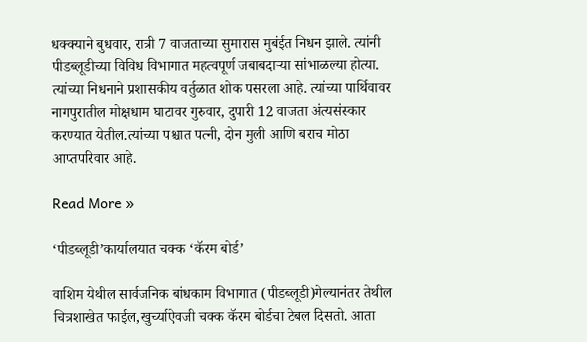धक्क्याने बुधवार, रात्री 7 वाजताच्या सुमारास मुबंईत निधन झाले. त्यांनी पीडब्लूडीच्या विविध विभागात महत्वपूर्ण जबाबदाऱ्या सांभाळल्या होत्या. त्यांच्या निधनाने प्रशासकीय वर्तुळात शोक पसरला आहे. त्यांच्या पार्थिवावर नागपुरातील मोक्षधाम घाटावर गुरुवार, दुपारी 12 वाजता अंत्यसंस्कार करण्यात येतील.त्यांच्या पश्चात पत्नी, दोन मुली आणि बराच मोठा आप्तपरिवार आहे.

Read More »

‘पीडब्लूडी’कार्यालयात चक्क ‘कॅरम बोर्ड’

वाशिम येथील सार्वजनिक बांधकाम विभागात (पीडब्लूडी)गेल्यानंतर तेथील चित्रशाखेत फाईल,खुर्च्याऐवजी चक्क कॅरम बोर्डचा टेबल दिसतो. आता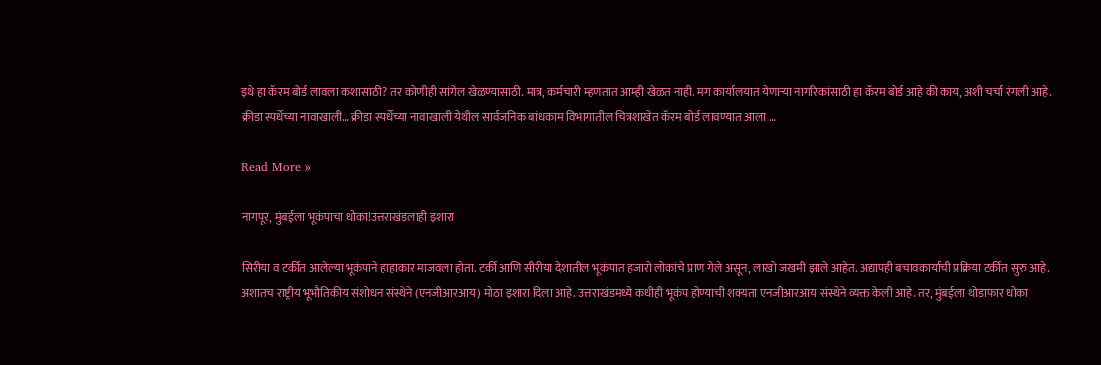इथे हा कॅरम बोर्ड लावला कशासाठी? तर कोणीही सांगेल खेळण्यासाठी. मात्र, कर्मचारी म्हणतात आम्ही खेळत नाही. मग कार्यालयात येणाऱ्या नागरिकांसाठी हा कॅरम बोर्ड आहे की काय, अशी चर्चा रंगली आहे. क्रीडा स्पर्धेच्या नावाखाली… क्रीडा स्पर्धेच्या नावाखाली येथील सार्वजनिक बांधकाम विभागातील चित्रशाखेत कॅरम बोर्ड लावण्यात आला …

Read More »

नागपूर, मुंबईला भूकंपाचा धोका!उत्तराखंडलाही इशारा

सिरीया व टर्कीत आलेल्या भूकंपाने हाहाकार माजवला होता. टर्की आणि सीरीया देशातील भूकंपात हजारो लोकांचे प्राण गेले असून, लाखो जखमी झाले आहेत. अद्यापही बचावकार्याची प्रक्रिया टर्कीत सुरु आहे. अशातच राष्ट्रीय भूभौतिकीय संशोधन संस्थेने (एनजीआरआय) मोठा इशारा दिला आहे. उत्तराखंडमध्ये कधीही भूकंप होण्याची शक्यता एनजीआरआय संस्थेने व्यक्त केली आहे. तर, मुंबईला थोडाफार धोका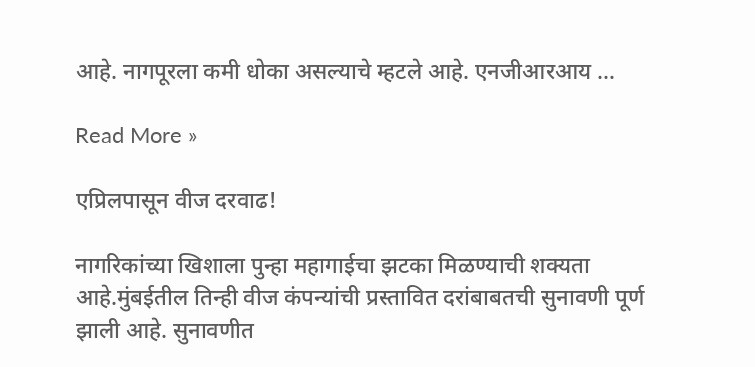आहे. नागपूरला कमी धोका असल्याचे म्हटले आहे. एनजीआरआय …

Read More »

एप्रिलपासून वीज दरवाढ!

नागरिकांच्या खिशाला पुन्हा महागाईचा झटका मिळण्याची शक्यता आहे.मुंबईतील तिन्ही वीज कंपन्यांची प्रस्तावित दरांबाबतची सुनावणी पूर्ण झाली आहे. सुनावणीत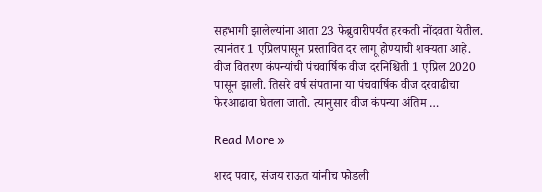सहभागी झालेल्यांना आता 23 फेब्रुवारीपर्यंत हरकती नोंदवता येतील. त्यानंतर 1 एप्रिलपासून प्रस्तावित दर लागू होण्याची शक्यता आहे. वीज वितरण कंपन्यांची पंचवार्षिक वीज दरनिश्चिती 1 एप्रिल 2020 पासून झाली. तिसरे वर्ष संपताना या पंचवार्षिक वीज दरवाढीचा फेरआढावा घेतला जातो. त्यानुसार वीज कंपन्या अंतिम …

Read More »

शरद पवार, संजय राऊत यांनीच फोडली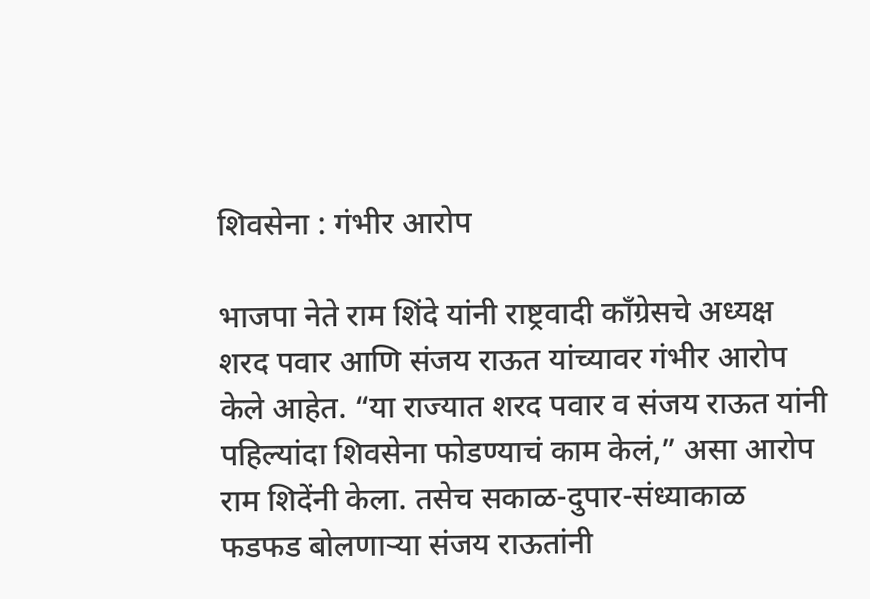शिवसेना : गंभीर आरोप

भाजपा नेते राम शिंदे यांनी राष्ट्रवादी काँग्रेसचे अध्यक्ष शरद पवार आणि संजय राऊत यांच्यावर गंभीर आरोप केले आहेत. “या राज्यात शरद पवार व संजय राऊत यांनी पहिल्यांदा शिवसेना फोडण्याचं काम केलं,” असा आरोप राम शिदेंनी केला. तसेच सकाळ-दुपार-संध्याकाळ फडफड बोलणाऱ्या संजय राऊतांनी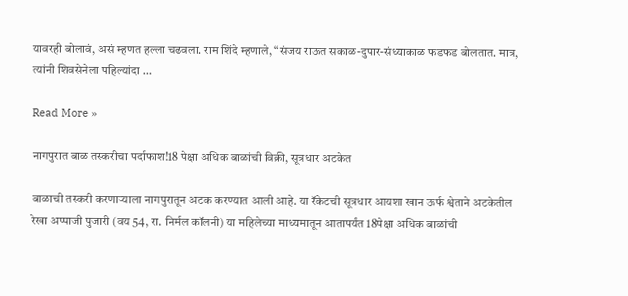यावरही बोलावं, असं म्हणत हल्ला चढवला. राम शिंदे म्हणाले, “संजय राऊत सकाळ-दुपार-संध्याकाळ फडफड बोलतात. मात्र, त्यांनी शिवसेनेला पहिल्यांदा …

Read More »

नागपुरात बाळ तस्करीचा पर्दाफाश!18 पेक्षा अधिक बाळांची विक्री, सूत्रधार अटकेत

बाळाची तस्करी करणाऱ्याला नागपुरातून अटक करण्यात आली आहे. या रॅकेटची सूत्रधार आयशा खान ऊर्फ श्वेताने अटकेतील रेखा अप्पाजी पुजारी (वय 54, रा. निर्मल कॉलनी) या महिलेच्या माध्यमातून आतापर्यंत 18पेक्षा अधिक बाळांची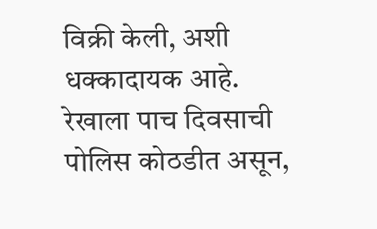विक्री केली, अशी धक्कादायक आहे. रेखाला पाच दिवसाची पोलिस कोठडीत असून,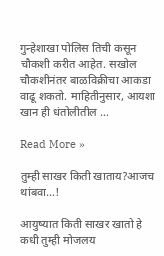गुन्हेशाखा पोलिस तिची कसून चौकशी करीत आहेत. सखोल चौकशीनंतर बाळविक्रीचा आकडा वाढू शकतो. माहितीनुसार, आयशा खान ही धंतोलीतील …

Read More »

तुम्ही साखर किती खाताय?आजच थांबवा…!

आयुष्यात किती साखर खातो हे कधी तुम्ही मोजलय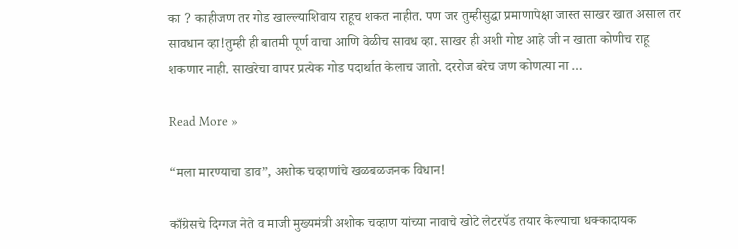का ? काहीजण तर गोड खाल्ल्याशिवाय राहूच शकत नाहीत. पण जर तुम्हीसुद्धा प्रमाणापेक्षा जास्त साखर खात असाल तर सावधान व्हा!तुम्ही ही बातमी पूर्ण वाचा आणि वेळीच सावध व्हा. साखर ही अशी गोष्ट आहे जी न खाता कोणीच राहू शकणार नाही. साखरेचा वापर प्रत्येक गोड पदार्थात केलाच जातो. दररोज बरेच जण कोणत्या ना …

Read More »

“मला मारण्याचा डाव”, अशोक चव्हाणांचे खळबळजनक विधान!

काँग्रेसचे दिग्गज नेते व माजी मुख्यमंत्री अशोक चव्हाण यांच्या नावाचे खोटे लेटरपॅड तयार केल्याचा धक्कादायक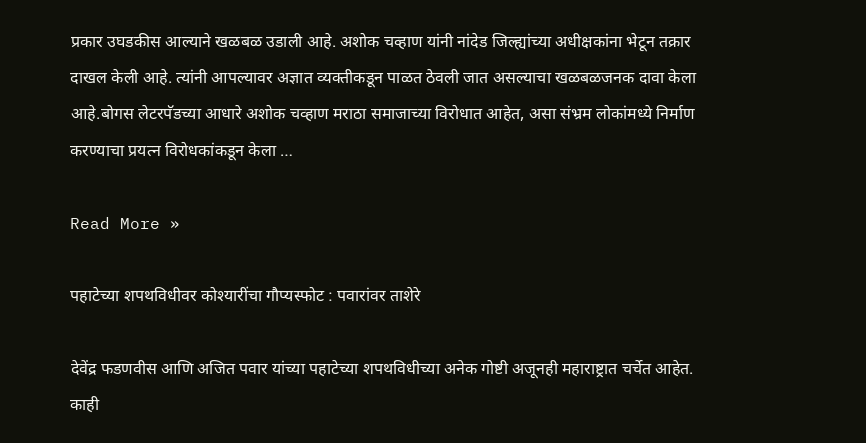प्रकार उघडकीस आल्याने खळबळ उडाली आहे. अशोक चव्हाण यांनी नांदेड जिल्ह्यांच्या अधीक्षकांना भेटून तक्रार दाखल केली आहे. त्यांनी आपल्यावर अज्ञात व्यक्तीकडून पाळत ठेवली जात असल्याचा खळबळजनक दावा केला आहे.बोगस लेटरपॅडच्या आधारे अशोक चव्हाण मराठा समाजाच्या विरोधात आहेत, असा संभ्रम लोकांमध्ये निर्माण करण्याचा प्रयत्न विरोधकांकडून केला …

Read More »

पहाटेच्या शपथविधीवर कोश्यारींचा गौप्यस्फोट : पवारांवर ताशेरे

देवेंद्र फडणवीस आणि अजित पवार यांच्या पहाटेच्या शपथविधीच्या अनेक गोष्टी अजूनही महाराष्ट्रात चर्चेत आहेत. काही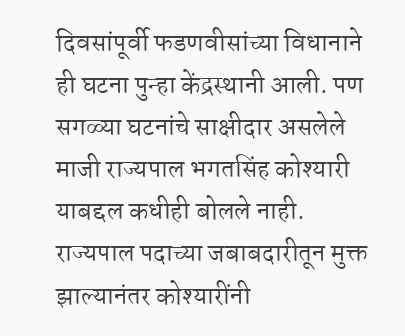दिवसांपूर्वी फडणवीसांच्या विधानाने ही घटना पुन्हा केंद्रस्थानी आली. पण सगळ्या घटनांचे साक्षीदार असलेले माजी राज्यपाल भगतसिंह कोश्यारी याबद्दल कधीही बोलले नाही. राज्यपाल पदाच्या जबाबदारीतून मुक्त झाल्यानंतर कोश्यारींनी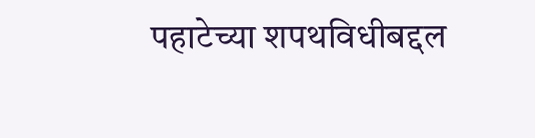पहाटेच्या शपथविधीबद्दल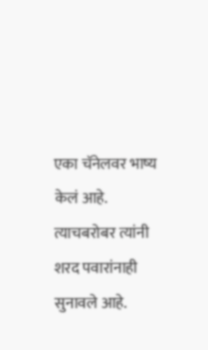एका चॅनेलवर भाष्य केलं आहे. त्याचबरोबर त्यांनी शरद पवारांनाही सुनावले आहे.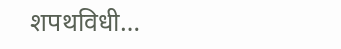शपथविधी…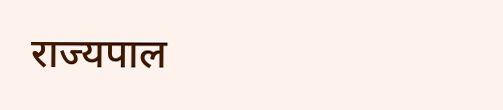राज्यपाल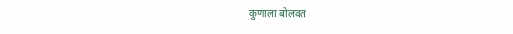कुणाला बोलवत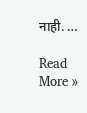नाही. …

Read More »